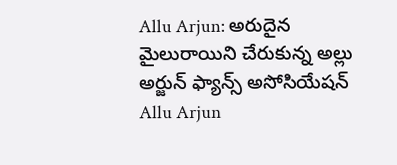Allu Arjun: అరుదైన మైలురాయిని చేరుకున్న అల్లు అర్జున్ ఫ్యాన్స్ అసోసియేషన్
Allu Arjun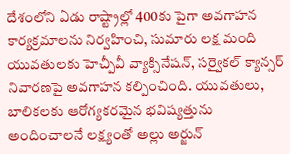దేశంలోని ఏడు రాష్ట్రాల్లో 400కు పైగా అవగాహన కార్యక్రమాలను నిర్వహించి, సుమారు లక్ష మంది యువతులకు హెచ్పీవీ వ్యాక్సినేషన్, సర్వైకల్ క్యాన్సర్ నివారణపై అవగాహన కల్పించింది. యువతులు, బాలికలకు ఆరోగ్యకరమైన భవిష్యత్తును అందించాలనే లక్ష్యంతో అల్లు అర్జున్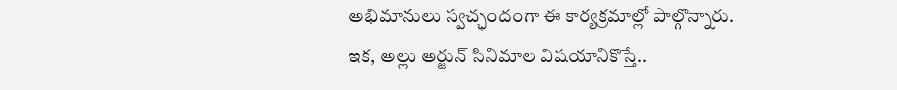అభిమానులు స్వచ్ఛందంగా ఈ కార్యక్రమాల్లో పాల్గొన్నారు.
ఇక, అల్లు అర్జున్ సినిమాల విషయానికొస్తే..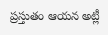ప్రస్తుతం ఆయన అట్లీ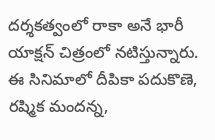దర్శకత్వంలో రాకా అనే భారీ యాక్షన్ చిత్రంలో నటిస్తున్నారు. ఈ సినిమాలో దీపికా పదుకొణె, రష్మిక మందన్న,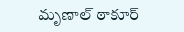మృణాల్ ఠాకూర్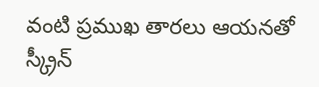వంటి ప్రముఖ తారలు ఆయనతో స్క్రీన్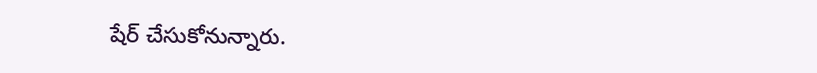షేర్ చేసుకోనున్నారు.